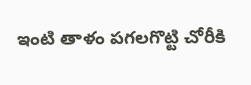ఇంటి తాళం పగలగొట్టి చోరీకి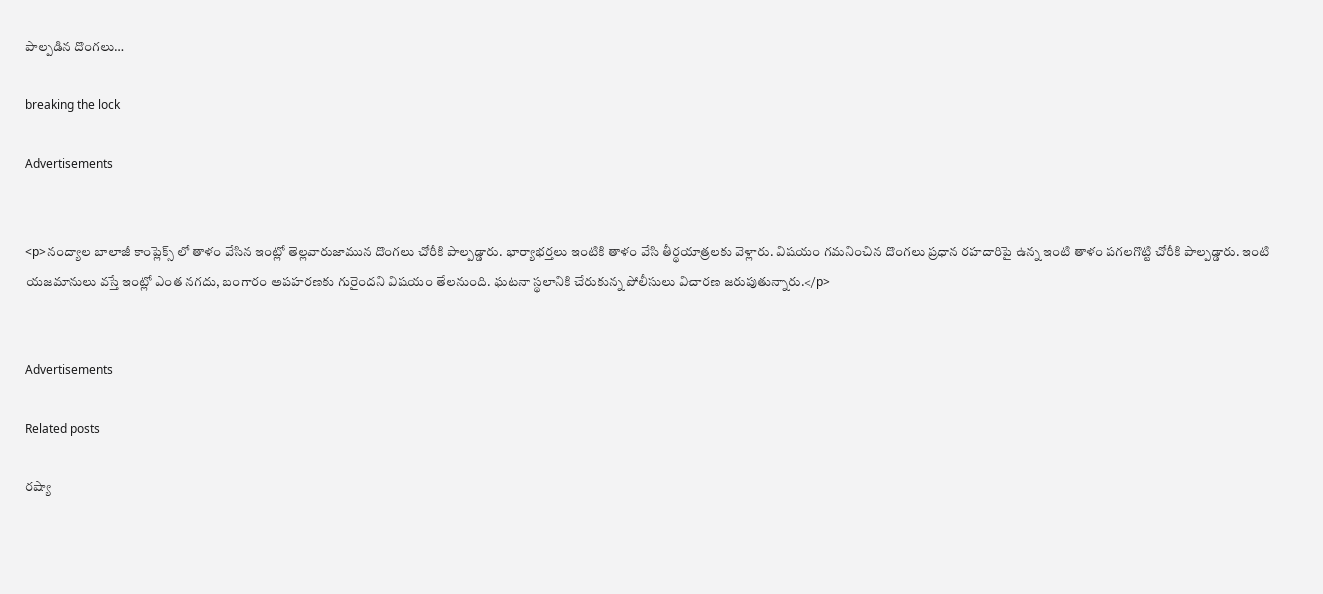పాల్పడిన దొంగలు…

breaking the lock

Advertisements


<p>నంద్యాల బాలాజీ కాంప్లెక్స్ లో తాళం వేసిన ఇంట్లో తెల్లవారుజామున దొంగలు చోరీకి పాల్పడ్డారు. భార్యాభర్తలు ఇంటికి తాళం వేసి తీర్థయాత్రలకు వెళ్లారు. విషయం గమనించిన దొంగలు ప్రధాన రహదారిపై ఉన్న ఇంటి తాళం పగలగొట్టి చోరీకి పాల్పడ్డారు. ఇంటి యజమానులు వస్తే ఇంట్లో ఎంత నగదు, బంగారం అపహరణకు గురైందని విషయం తేలనుంది. ఘటనా స్థలానికి చేరుకున్న పోలీసులు విచారణ జరుపుతున్నారు.</p>


Advertisements

Related posts

రష్యా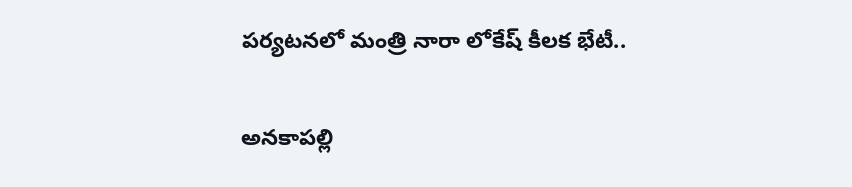పర్యటనలో మంత్రి నారా లోకేష్ కీలక భేటీ..

అనకాపల్లి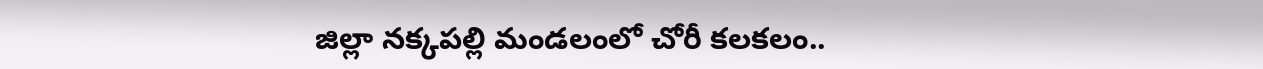జిల్లా నక్కపల్లి మండలంలో చోరీ కలకలం..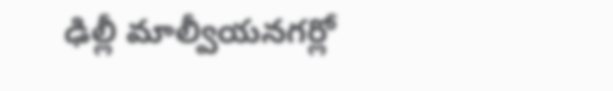ఢిల్లీ మాల్వీయనగర్లో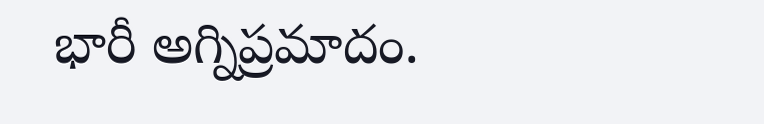భారీ అగ్నిప్రమాదం.